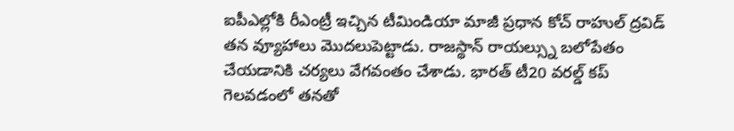ఐపీఎల్లోకి రీఎంట్రీ ఇచ్చిన టీమిండియా మాజీ ప్రధాన కోచ్ రాహుల్ ద్రవిడ్ తన వ్యూహాలు మొదలుపెట్టాడు. రాజస్థాన్ రాయల్స్ను బలోపేతం చేయడానికి చర్యలు వేగవంతం చేశాడు. భారత్ టీ20 వరల్డ్ కప్ గెలవడంలో తనతో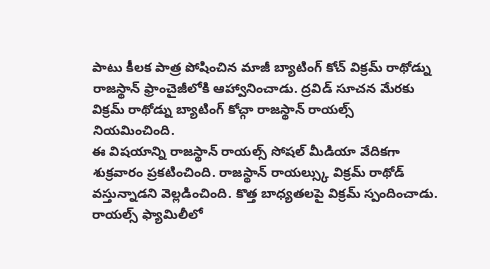పాటు కీలక పాత్ర పోషించిన మాజీ బ్యాటింగ్ కోచ్ విక్రమ్ రాథోడ్ను రాజస్థాన్ ఫ్రాంచైజీలోకి ఆహ్వానించాడు. ద్రవిడ్ సూచన మేరకు విక్రమ్ రాథోడ్ను బ్యాటింగ్ కోచ్గా రాజస్థాన్ రాయల్స్ నియమించింది.
ఈ విషయాన్ని రాజస్థాన్ రాయల్స్ సోషల్ మీడియా వేదికగా శుక్రవారం ప్రకటించింది. రాజస్థాన్ రాయల్స్కు విక్రమ్ రాథోడ్ వస్తున్నాడని వెల్లడించింది. కొత్త బాధ్యతలపై విక్రమ్ స్పందించాడు. రాయల్స్ ఫ్యామిలీలో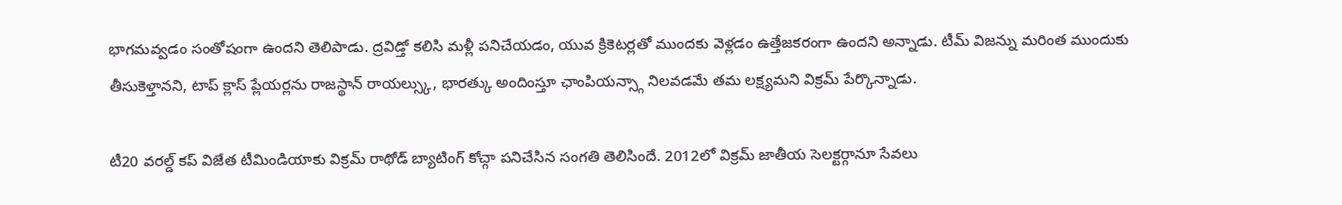భాగమవ్వడం సంతోషంగా ఉందని తెలిపాడు. ద్రవిడ్తో కలిసి మళ్లీ పనిచేయడం, యువ క్రికెటర్లతో ముందకు వెళ్లడం ఉత్తేజకరంగా ఉందని అన్నాడు. టీమ్ విజన్ను మరింత ముందుకు తీసుకెళ్తానని, టాప్ క్లాస్ ప్లేయర్లను రాజస్థాన్ రాయల్స్కు, భారత్కు అందింస్తూ ఛాంపియన్స్గా నిలవడమే తమ లక్ష్యమని విక్రమ్ పేర్కొన్నాడు.

టీ20 వరల్డ్ కప్ విజేత టీమిండియాకు విక్రమ్ రాథోడ్ బ్యాటింగ్ కోచ్గా పనిచేసిన సంగతి తెలిసిందే. 2012లో విక్రమ్ జాతీయ సెలక్టర్గానూ సేవలు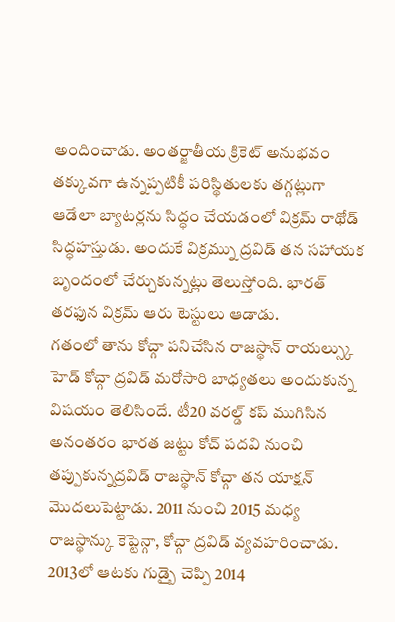అందించాడు. అంతర్జాతీయ క్రికెట్ అనుభవం తక్కువగా ఉన్నప్పటికీ పరిస్థితులకు తగ్గట్లుగా ఆడేలా బ్యాటర్లను సిద్ధం చేయడంలో విక్రమ్ రాథోడ్ సిద్ధహస్తుడు. అందుకే విక్రమ్ను ద్రవిడ్ తన సహాయక బృందంలో చేర్చుకున్నట్లు తెలుస్తోంది. భారత్ తరఫున విక్రమ్ ఆరు టెస్టులు ఆడాడు.
గతంలో తాను కోచ్గా పనిచేసిన రాజస్థాన్ రాయల్స్కు హెడ్ కోచ్గా ద్రవిడ్ మరోసారి బాధ్యతలు అందుకున్న విషయం తెలిసిందే. టీ20 వరల్డ్ కప్ ముగిసిన అనంతరం భారత జట్టు కోచ్ పదవి నుంచి తప్పుకున్నద్రవిడ్ రాజస్థాన్ కోచ్గా తన యాక్షన్ మొదలుపెట్టాడు. 2011 నుంచి 2015 మధ్య రాజస్థాన్కు కెప్టెన్గా, కోచ్గా ద్రవిడ్ వ్యవహరించాడు. 2013లో ఆటకు గుడ్బై చెప్పి 2014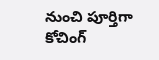నుంచి పూర్తిగా కోచింగ్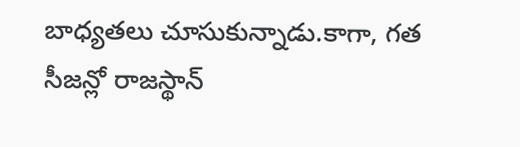బాధ్యతలు చూసుకున్నాడు.కాగా, గత సీజన్లో రాజస్థాన్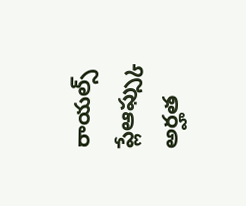రాయల్స్ ప్లేఆఫ్స్కు అర్హత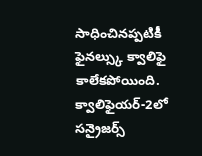సాధించినప్పటికీ ఫైనల్స్కు క్వాలిఫై కాలేకపోయింది. క్వాలిఫైయర్-2లో సన్రైజర్స్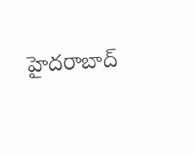హైదరాబాద్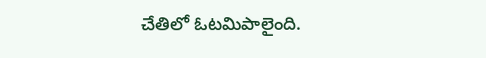చేతిలో ఓటమిపాలైంది.